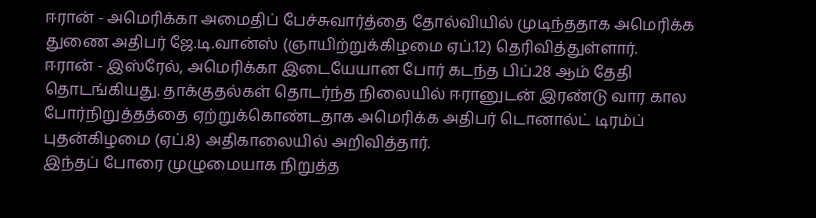ஈரான் - அமெரிக்கா அமைதிப் பேச்சுவார்த்தை தோல்வியில் முடிந்ததாக அமெரிக்க துணை அதிபர் ஜே.டி.வான்ஸ் (ஞாயிற்றுக்கிழமை ஏப்.12) தெரிவித்துள்ளார்.
ஈரான் - இஸ்ரேல், அமெரிக்கா இடையேயான போர் கடந்த பிப்.28 ஆம் தேதி தொடங்கியது. தாக்குதல்கள் தொடர்ந்த நிலையில் ஈரானுடன் இரண்டு வார கால போர்நிறுத்தத்தை ஏற்றுக்கொண்டதாக அமெரிக்க அதிபர் டொனால்ட் டிரம்ப் புதன்கிழமை (ஏப்.8) அதிகாலையில் அறிவித்தார்.
இந்தப் போரை முழுமையாக நிறுத்த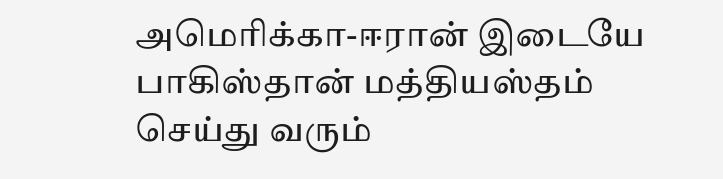அமெரிக்கா-ஈரான் இடையே பாகிஸ்தான் மத்தியஸ்தம் செய்து வரும்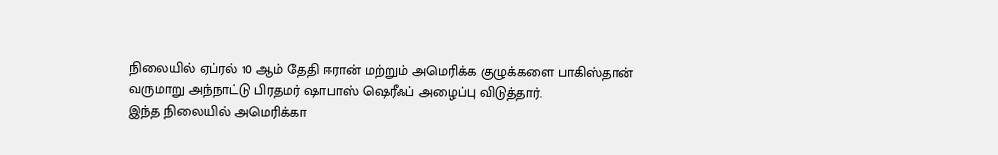நிலையில் ஏப்ரல் 10 ஆம் தேதி ஈரான் மற்றும் அமெரிக்க குழுக்களை பாகிஸ்தான் வருமாறு அந்நாட்டு பிரதமர் ஷாபாஸ் ஷெரீஃப் அழைப்பு விடுத்தார்.
இந்த நிலையில் அமெரிக்கா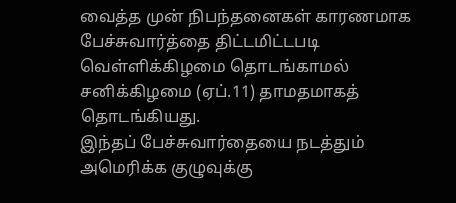வைத்த முன் நிபந்தனைகள் காரணமாக பேச்சுவார்த்தை திட்டமிட்டபடி வெள்ளிக்கிழமை தொடங்காமல் சனிக்கிழமை (ஏப்.11) தாமதமாகத் தொடங்கியது.
இந்தப் பேச்சுவார்தையை நடத்தும் அமெரிக்க குழுவுக்கு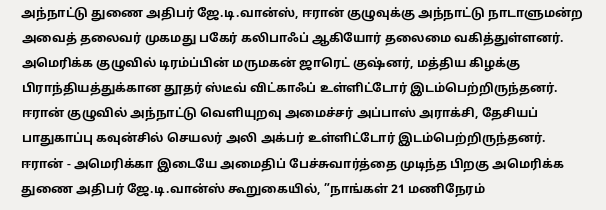அந்நாட்டு துணை அதிபர் ஜே.டி.வான்ஸ், ஈரான் குழுவுக்கு அந்நாட்டு நாடாளுமன்ற அவைத் தலைவர் முகமது பகேர் கலிபாஃப் ஆகியோர் தலைமை வகித்துள்ளனர்.
அமெரிக்க குழுவில் டிரம்ப்பின் மருமகன் ஜாரெட் குஷ்னர், மத்திய கிழக்கு பிராந்தியத்துக்கான தூதர் ஸ்டீவ் விட்காஃப் உள்ளிட்டோர் இடம்பெற்றிருந்தனர். ஈரான் குழுவில் அந்நாட்டு வெளியுறவு அமைச்சர் அப்பாஸ் அராக்சி, தேசியப் பாதுகாப்பு கவுன்சில் செயலர் அலி அக்பர் உள்ளிட்டோர் இடம்பெற்றிருந்தனர்.
ஈரான் - அமெரிக்கா இடையே அமைதிப் பேச்சுவார்த்தை முடிந்த பிறகு அமெரிக்க துணை அதிபர் ஜே.டி.வான்ஸ் கூறுகையில், ”நாங்கள் 21 மணிநேரம்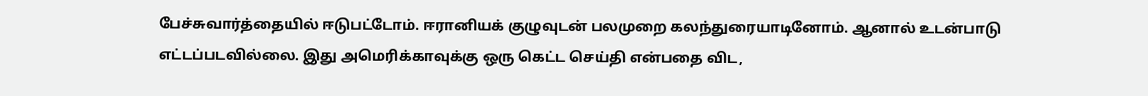பேச்சுவார்த்தையில் ஈடுபட்டோம். ஈரானியக் குழுவுடன் பலமுறை கலந்துரையாடினோம். ஆனால் உடன்பாடு எட்டப்படவில்லை. இது அமெரிக்காவுக்கு ஒரு கெட்ட செய்தி என்பதை விட,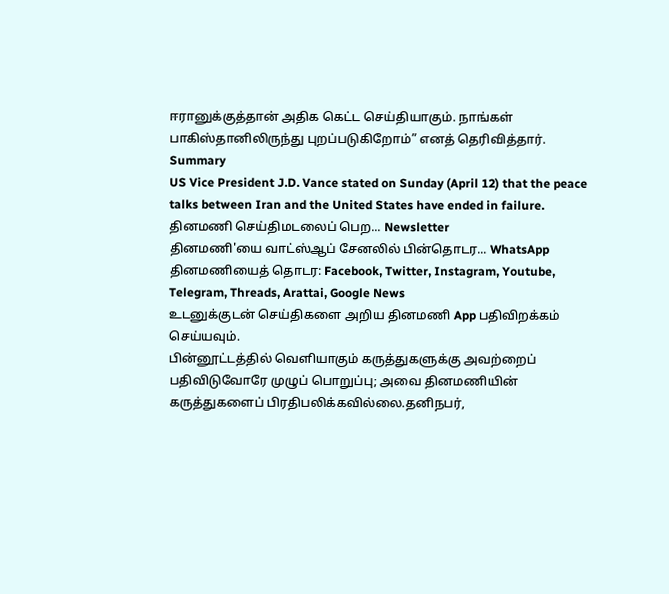ஈரானுக்குத்தான் அதிக கெட்ட செய்தியாகும். நாங்கள் பாகிஸ்தானிலிருந்து புறப்படுகிறோம்” எனத் தெரிவித்தார்.
Summary
US Vice President J.D. Vance stated on Sunday (April 12) that the peace talks between Iran and the United States have ended in failure.
தினமணி செய்திமடலைப் பெற... Newsletter
தினமணி'யை வாட்ஸ்ஆப் சேனலில் பின்தொடர... WhatsApp
தினமணியைத் தொடர: Facebook, Twitter, Instagram, Youtube, Telegram, Threads, Arattai, Google News
உடனுக்குடன் செய்திகளை அறிய தினமணி App பதிவிறக்கம் செய்யவும்.
பின்னூட்டத்தில் வெளியாகும் கருத்துகளுக்கு அவற்றைப் பதிவிடுவோரே முழுப் பொறுப்பு; அவை தினமணியின் கருத்துகளைப் பிரதிபலிக்கவில்லை.தனிநபர்,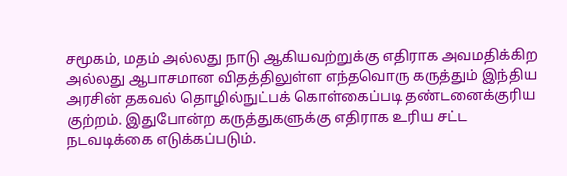சமூகம், மதம் அல்லது நாடு ஆகியவற்றுக்கு எதிராக அவமதிக்கிற அல்லது ஆபாசமான விதத்திலுள்ள எந்தவொரு கருத்தும் இந்திய அரசின் தகவல் தொழில்நுட்பக் கொள்கைப்படி தண்டனைக்குரிய குற்றம். இதுபோன்ற கருத்துகளுக்கு எதிராக உரிய சட்ட நடவடிக்கை எடுக்கப்படும்.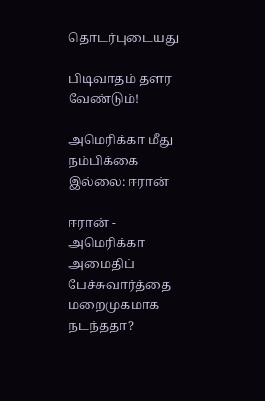தொடர்புடையது

பிடிவாதம் தளர வேண்டும்!

அமெரிக்கா மீது நம்பிக்கை இல்லை: ஈரான்

ஈரான் - அமெரிக்கா அமைதிப் பேச்சுவார்த்தை மறைமுகமாக நடந்ததா?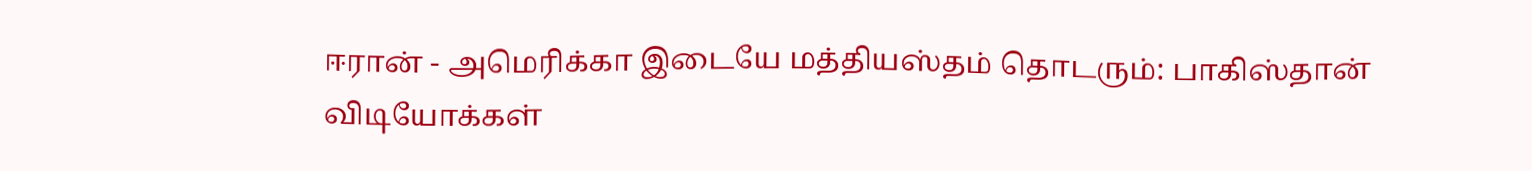ஈரான் - அமெரிக்கா இடையே மத்தியஸ்தம் தொடரும்: பாகிஸ்தான்
விடியோக்கள்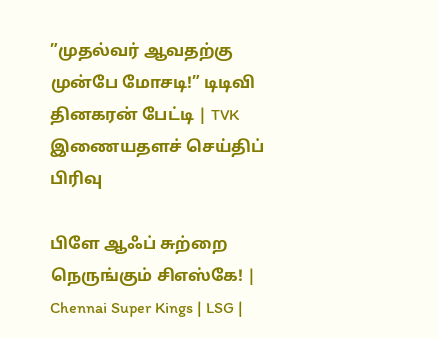”முதல்வர் ஆவதற்கு முன்பே மோசடி!” டிடிவி தினகரன் பேட்டி | TVK
இணையதளச் செய்திப் பிரிவு

பிளே ஆஃப் சுற்றை நெருங்கும் சிஎஸ்கே! | Chennai Super Kings | LSG |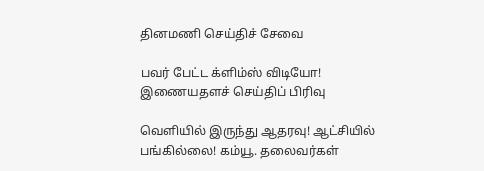தினமணி செய்திச் சேவை

பவர் பேட்ட க்ளிம்ஸ் விடியோ!
இணையதளச் செய்திப் பிரிவு

வெளியில் இருந்து ஆதரவு! ஆட்சியில் பங்கில்லை! கம்யூ. தலைவர்கள்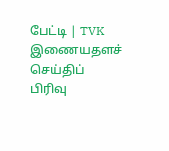பேட்டி | TVK
இணையதளச் செய்திப் பிரிவு